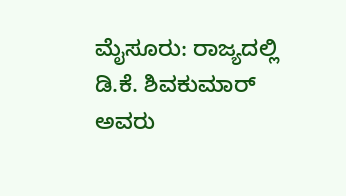ಮೈಸೂರು: ರಾಜ್ಯದಲ್ಲಿ ಡಿ.ಕೆ. ಶಿವಕುಮಾರ್ ಅವರು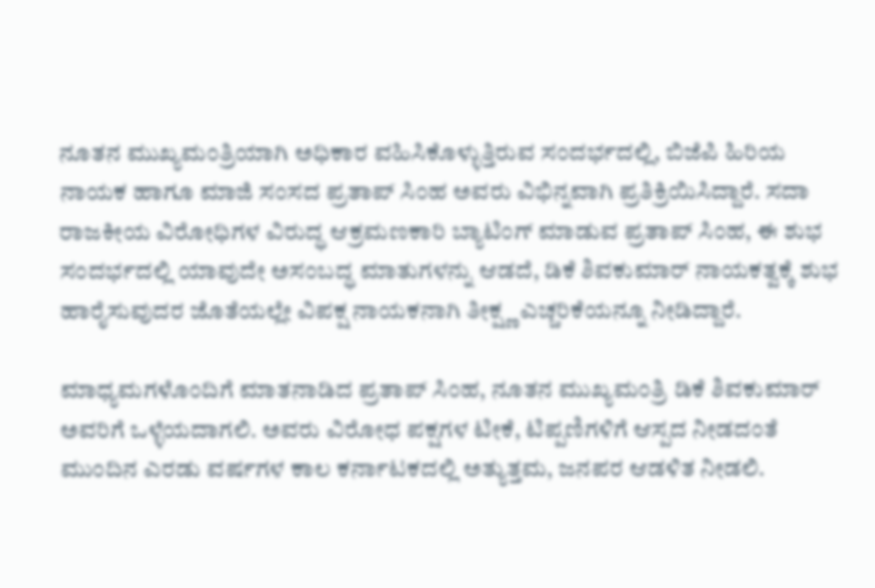ನೂತನ ಮುಖ್ಯಮಂತ್ರಿಯಾಗಿ ಅಧಿಕಾರ ವಹಿಸಿಕೊಳ್ಳುತ್ತಿರುವ ಸಂದರ್ಭದಲ್ಲಿ, ಬಿಜೆಪಿ ಹಿರಿಯ ನಾಯಕ ಹಾಗೂ ಮಾಜಿ ಸಂಸದ ಪ್ರತಾಪ್ ಸಿಂಹ ಅವರು ವಿಭಿನ್ನವಾಗಿ ಪ್ರತಿಕ್ರಿಯಿಸಿದ್ದಾರೆ. ಸದಾ ರಾಜಕೀಯ ವಿರೋಧಿಗಳ ವಿರುದ್ಧ ಆಕ್ರಮಣಕಾರಿ ಬ್ಯಾಟಿಂಗ್ ಮಾಡುವ ಪ್ರತಾಪ್ ಸಿಂಹ, ಈ ಶುಭ ಸಂದರ್ಭದಲ್ಲಿ ಯಾವುದೇ ಅಸಂಬದ್ಧ ಮಾತುಗಳನ್ನು ಆಡದೆ, ಡಿಕೆ ಶಿವಕುಮಾರ್ ನಾಯಕತ್ವಕ್ಕೆ ಶುಭ ಹಾರೈಸುವುದರ ಜೊತೆಯಲ್ಲೇ ವಿಪಕ್ಷ ನಾಯಕನಾಗಿ ತೀಕ್ಷ್ಣ ಎಚ್ಚರಿಕೆಯನ್ನೂ ನೀಡಿದ್ದಾರೆ.

ಮಾಧ್ಯಮಗಳೊಂದಿಗೆ ಮಾತನಾಡಿದ ಪ್ರತಾಪ್ ಸಿಂಹ, ನೂತನ ಮುಖ್ಯಮಂತ್ರಿ ಡಿಕೆ ಶಿವಕುಮಾರ್ ಅವರಿಗೆ ಒಳ್ಳೆಯದಾಗಲಿ. ಅವರು ವಿರೋಧ ಪಕ್ಷಗಳ ಟೀಕೆ, ಟಿಪ್ಪಣಿಗಳಿಗೆ ಆಸ್ಪದ ನೀಡದಂತೆ ಮುಂದಿನ ಎರಡು ವರ್ಷಗಳ ಕಾಲ ಕರ್ನಾಟಕದಲ್ಲಿ ಅತ್ಯುತ್ತಮ, ಜನಪರ ಆಡಳಿತ ನೀಡಲಿ.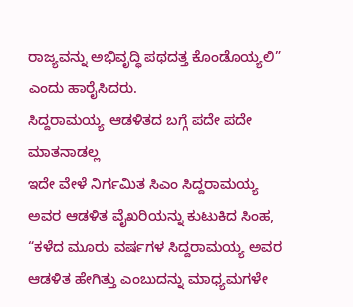ರಾಜ್ಯವನ್ನು ಅಭಿವೃದ್ಧಿ ಪಥದತ್ತ ಕೊಂಡೊಯ್ಯಲಿ” ಎಂದು ಹಾರೈಸಿದರು.
ಸಿದ್ದರಾಮಯ್ಯ ಆಡಳಿತದ ಬಗ್ಗೆ ಪದೇ ಪದೇ ಮಾತನಾಡಲ್ಲ
ಇದೇ ವೇಳೆ ನಿರ್ಗಮಿತ ಸಿಎಂ ಸಿದ್ದರಾಮಯ್ಯ ಅವರ ಆಡಳಿತ ವೈಖರಿಯನ್ನು ಕುಟುಕಿದ ಸಿಂಹ, “ಕಳೆದ ಮೂರು ವರ್ಷಗಳ ಸಿದ್ದರಾಮಯ್ಯ ಅವರ ಆಡಳಿತ ಹೇಗಿತ್ತು ಎಂಬುದನ್ನು ಮಾಧ್ಯಮಗಳೇ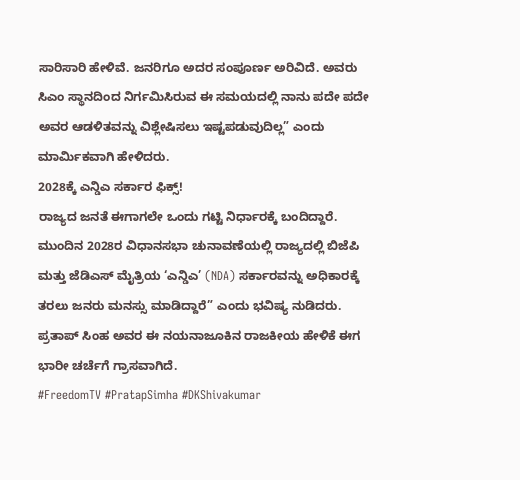ಸಾರಿಸಾರಿ ಹೇಳಿವೆ. ಜನರಿಗೂ ಅದರ ಸಂಪೂರ್ಣ ಅರಿವಿದೆ. ಅವರು ಸಿಎಂ ಸ್ಥಾನದಿಂದ ನಿರ್ಗಮಿಸಿರುವ ಈ ಸಮಯದಲ್ಲಿ ನಾನು ಪದೇ ಪದೇ ಅವರ ಆಡಳಿತವನ್ನು ವಿಶ್ಲೇಷಿಸಲು ಇಷ್ಟಪಡುವುದಿಲ್ಲ” ಎಂದು ಮಾರ್ಮಿಕವಾಗಿ ಹೇಳಿದರು.
2028ಕ್ಕೆ ಎನ್ಡಿಎ ಸರ್ಕಾರ ಫಿಕ್ಸ್!
ರಾಜ್ಯದ ಜನತೆ ಈಗಾಗಲೇ ಒಂದು ಗಟ್ಟಿ ನಿರ್ಧಾರಕ್ಕೆ ಬಂದಿದ್ದಾರೆ. ಮುಂದಿನ 2028ರ ವಿಧಾನಸಭಾ ಚುನಾವಣೆಯಲ್ಲಿ ರಾಜ್ಯದಲ್ಲಿ ಬಿಜೆಪಿ ಮತ್ತು ಜೆಡಿಎಸ್ ಮೈತ್ರಿಯ ‘ಎನ್ಡಿಎ’ (NDA) ಸರ್ಕಾರವನ್ನು ಅಧಿಕಾರಕ್ಕೆ ತರಲು ಜನರು ಮನಸ್ಸು ಮಾಡಿದ್ದಾರೆ” ಎಂದು ಭವಿಷ್ಯ ನುಡಿದರು. ಪ್ರತಾಪ್ ಸಿಂಹ ಅವರ ಈ ನಯನಾಜೂಕಿನ ರಾಜಕೀಯ ಹೇಳಿಕೆ ಈಗ ಭಾರೀ ಚರ್ಚೆಗೆ ಗ್ರಾಸವಾಗಿದೆ.
#FreedomTV #PratapSimha #DKShivakumar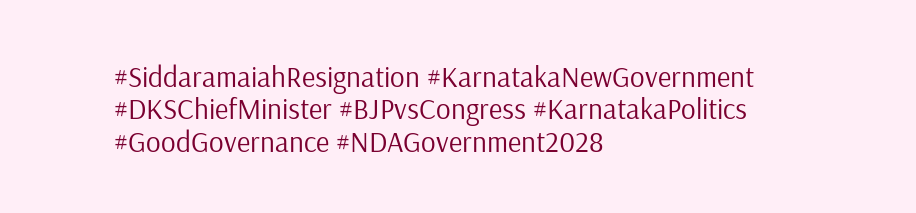#SiddaramaiahResignation #KarnatakaNewGovernment #DKSChiefMinister #BJPvsCongress #KarnatakaPolitics #GoodGovernance #NDAGovernment2028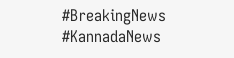#BreakingNews #KannadaNews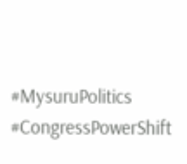#MysuruPolitics #CongressPowerShift